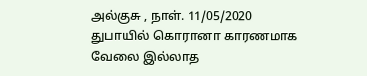அல்குசு , நாள். 11/05/2020
துபாயில் கொரானா காரணமாக வேலை இல்லாத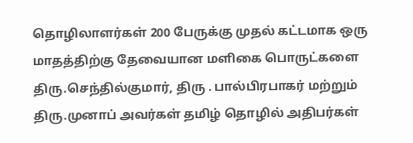தொழிலாளர்கள் 200 பேருக்கு முதல் கட்டமாக ஒரு மாதத்திற்கு தேவையான மளிகை பொருட்களை திரு.செந்தில்குமார், திரு . பால்பிரபாகர் மற்றும் திரு.முனாப் அவர்கள் தமிழ் தொழில் அதிபர்கள்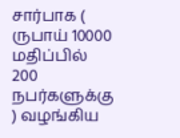சார்பாக ( ருபாய் 10000 மதிப்பில் 200 நபர்களுக்கு ) வழங்கிய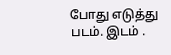போது எடுத்து படம். இடம் .